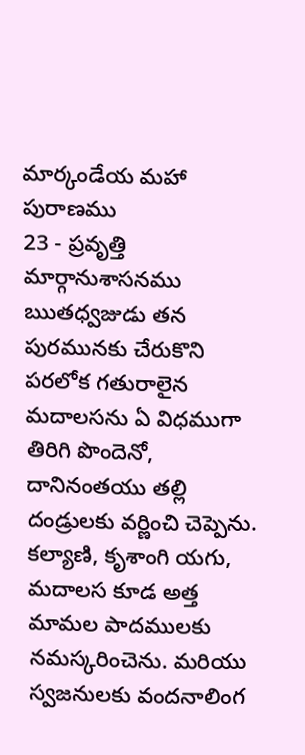మార్కండేయ మహా పురాణము
23 - ప్రవృత్తి మార్గానుశాసనము
ఋతధ్వజుడు తన పురమునకు చేరుకొని పరలోక గతురాలైన మదాలసను ఏ విధముగా తిరిగి పొందెనో, దానినంతయు తల్లి దండ్రులకు వర్ణించి చెప్పెను. కల్యాణి, కృశాంగి యగు, మదాలస కూడ అత్త మామల పాదములకు నమస్కరించెను. మరియు స్వజనులకు వందనాలింగ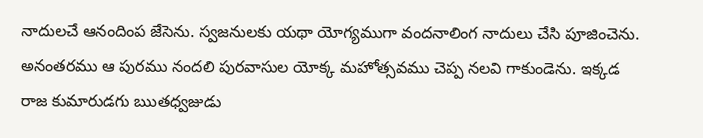నాదులచే ఆనందింప జేసెను. స్వజనులకు యథా యోగ్యముగా వందనాలింగ నాదులు చేసి పూజించెను. అనంతరము ఆ పురము నందలి పురవాసుల యోక్క మహోత్సవము చెప్ప నలవి గాకుండెను. ఇక్కడ రాజ కుమారుడగు ఋతధ్వజుడు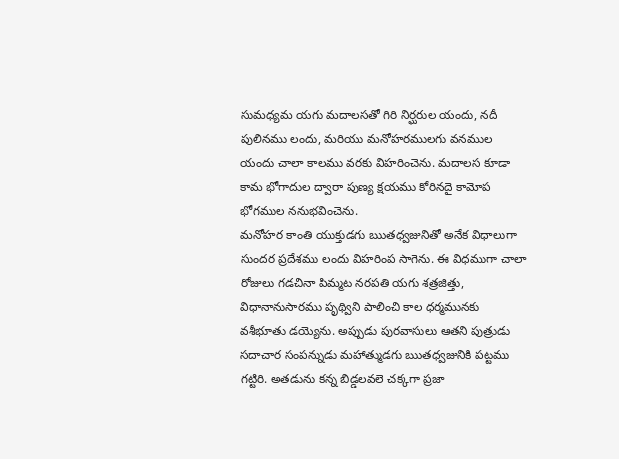సుమధ్యమ యగు మదాలసతో గిరి నిర్ఘరుల యందు, నదీ పులినము లందు, మరియు మనోహరములగు వనముల యందు చాలా కాలము వరకు విహరించెను. మదాలస కూడా కామ భోగాదుల ద్వారా పుణ్య క్షయము కోరినదై కామోప భోగముల ననుభవించెను.
మనోహర కాంతి యుక్తుడగు ఋతధ్వజునితో అనేక విధాలుగా సుందర ప్రదేశము లందు విహరింప సాగెను. ఈ విధముగా చాలా రోజులు గడచినా పిమ్మట నరపతి యగు శత్రజిత్తు, విధానానుసారము పృథ్విని పాలించి కాల ధర్మమునకు వశీభూతు డయ్యెను. అప్పుడు పురవాసులు ఆతని పుత్రుడు సదాచార సంపన్నుడు మహాత్ముడగు ఋతధ్వజునికి పట్టము గట్టిరి. అతడును కన్న బిడ్డలవలె చక్కగా ప్రజా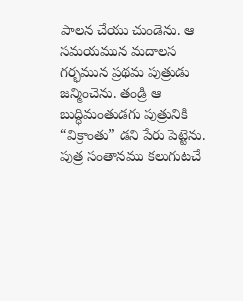పాలన చేయు చుండెను. ఆ సమయమున మదాలస గర్భమున ప్రథమ పుత్రుడు జన్మించెను. తండ్రి ఆ బుద్ధిమంతుడగు పుత్రునికి “విక్రాంతు” డని పేరు పెట్టెను. పుత్ర సంతానము కలుగుటచే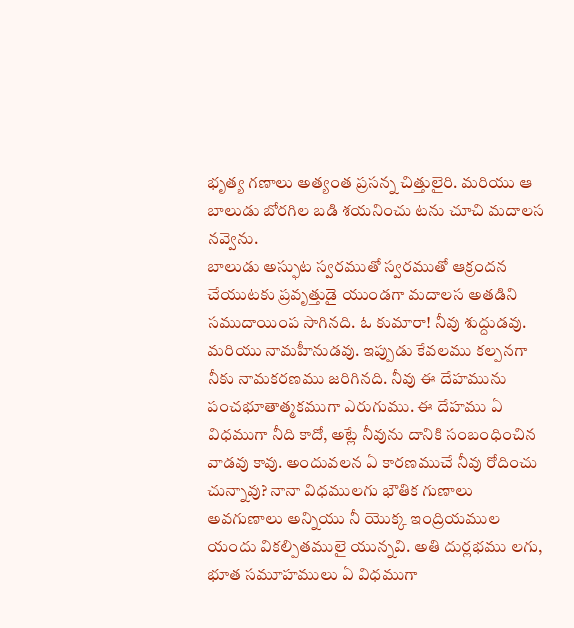భృత్య గణాలు అత్యంత ప్రసన్న చిత్తులైరి. మరియు ఆ బాలుడు బోరగిల బడి శయనించు టను చూచి మదాలస నవ్వెను.
బాలుడు అస్ఫుట స్వరముతో స్వరముతో ఆక్రందన చేయుటకు ప్రవృత్తుడై యుండగా మదాలస అతడిని సముదాయింప సాగినది. ఓ కుమారా! నీవు శుద్దుడవు. మరియు నామహీనుడవు. ఇప్పుడు కేవలము కల్పనగా నీకు నామకరణము జరిగినది. నీవు ఈ దేహమును పంచభూతాత్మకముగా ఎరుగుము. ఈ దేహము ఏ విధముగా నీది కాదో, అట్లే నీవును దానికి సంబంధించిన వాడవు కావు. అందువలన ఏ కారణముచే నీవు రోదించు చున్నావు? నానా విధములగు భౌతిక గుణాలు అవగుణాలు అన్నియు నీ యొక్క ఇంద్రియముల యందు వికల్పితములై యున్నవి. అతి దుర్లభము లగు, భూత సమూహములు ఏ విధముగా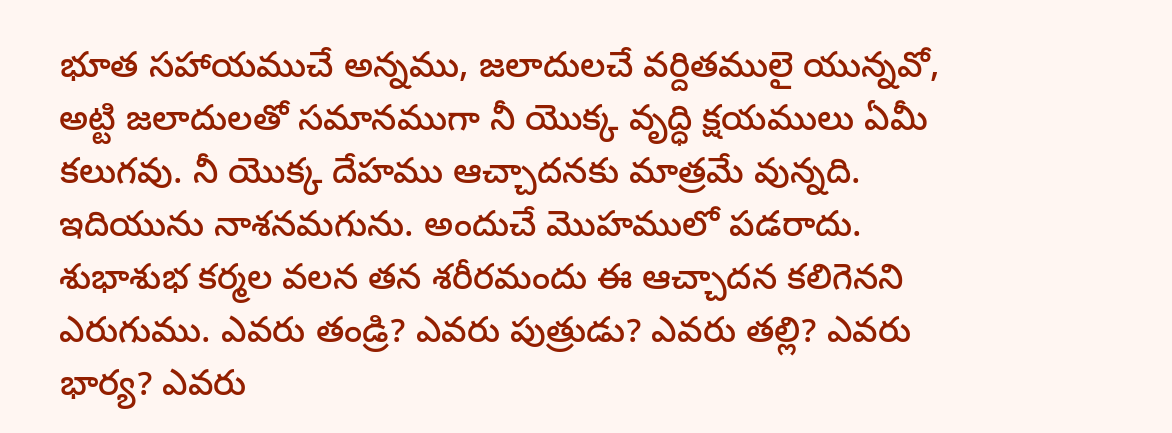భూత సహాయముచే అన్నము, జలాదులచే వర్దితములై యున్నవో, అట్టి జలాదులతో సమానముగా నీ యొక్క వృద్ధి క్షయములు ఏమీ కలుగవు. నీ యొక్క దేహము ఆచ్చాదనకు మాత్రమే వున్నది. ఇదియును నాశనమగును. అందుచే మొహములో పడరాదు. శుభాశుభ కర్మల వలన తన శరీరమందు ఈ ఆచ్చాదన కలిగెనని ఎరుగుము. ఎవరు తండ్రి? ఎవరు పుత్రుడు? ఎవరు తల్లి? ఎవరు భార్య? ఎవరు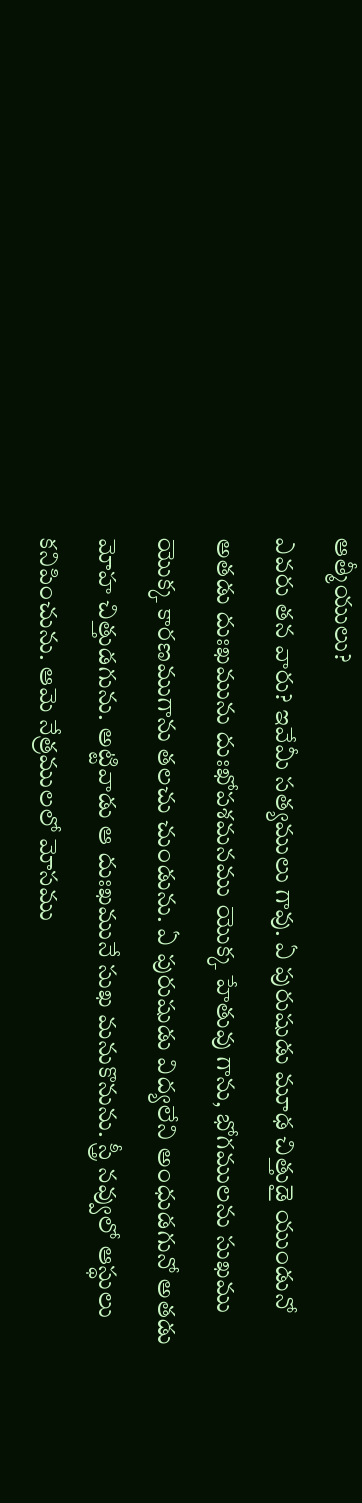ఆత్మీయులు?
ఎవరు తన వారు? ఇవేమీ సత్యములు గావు. ఏ పురుషుడు మూఢ చిత్తుడై యుండునో అతడు దుఃఖమును దుఃఖోపశమనము యొక్క హేతువు గాను, భోగములను సుఖము యొక్క కారణముగాను తలచు చుండును. ఏ పురుషుడు విద్యలేని అంధుడగునో అతడు మోహ చిత్తుడగును. అట్టివాడు ఆ దుఃఖమునే సుఖ మనుకొనును. స్త్రీ నవ్వులో ఆస్థులు కనిపించును. ఆమె నేత్రములలో మోసము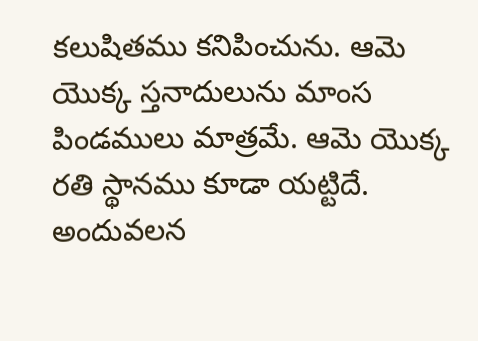కలుషితము కనిపించును. ఆమె యొక్క స్తనాదులును మాంస పిండములు మాత్రమే. ఆమె యొక్క రతి స్థానము కూడా యట్టిదే. అందువలన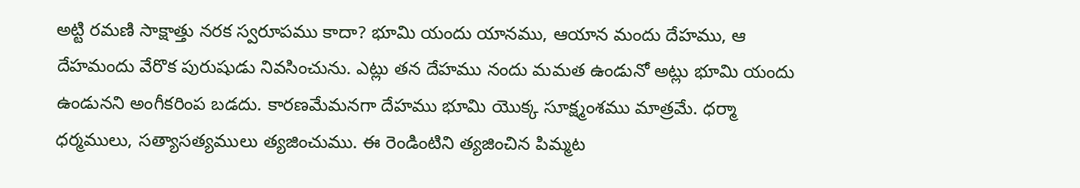అట్టి రమణి సాక్షాత్తు నరక స్వరూపము కాదా? భూమి యందు యానము, ఆయాన మందు దేహము, ఆ దేహమందు వేరొక పురుషుడు నివసించును. ఎట్లు తన దేహము నందు మమత ఉండునో అట్లు భూమి యందు ఉండునని అంగీకరింప బడదు. కారణమేమనగా దేహము భూమి యొక్క సూక్ష్మంశము మాత్రమే. ధర్మా ధర్మములు, సత్యాసత్యములు త్యజించుము. ఈ రెండింటిని త్యజించిన పిమ్మట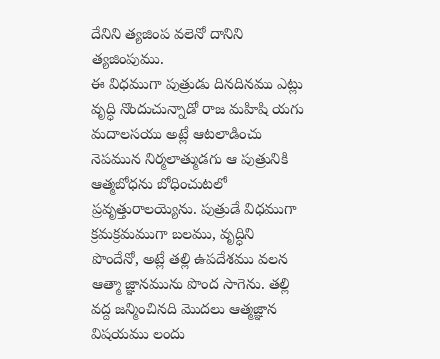దేనిని త్యజింప వలెనో దానిని త్యజింపుము.
ఈ విధముగా పుత్రుడు దినదినము ఎట్లు వృద్ధి నొందుచున్నాడో రాజ మహిషి యగు మదాలసయు అట్లే ఆటలాడించు నెపమున నిర్మలాత్ముడగు ఆ పుత్రునికి ఆత్మబోధను బోధించుటలో ప్రవృత్తురాలయ్యెను. పుత్రుడే విధముగా క్రమక్రమముగా బలము, వృద్ధిని పొందేనో, అట్లే తల్లి ఉపదేశము వలన ఆత్మా జ్ఞానమును పొంద సాగెను. తల్లి వద్ద జన్మించినది మొదలు ఆత్మజ్ఞాన విషయము లందు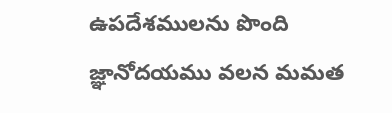ఉపదేశములను పొంది జ్ఞానోదయము వలన మమత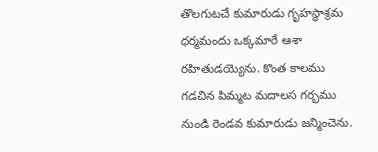తొలగుటచే కుమారుడు గృహస్థాశ్రమ ధర్మమందు ఒక్కమారే ఆశా రహితుడయ్యెను. కొంత కాలము గడచిన పిమ్మట మదాలస గర్భము నుండి రెండవ కుమారుడు జన్మించెను.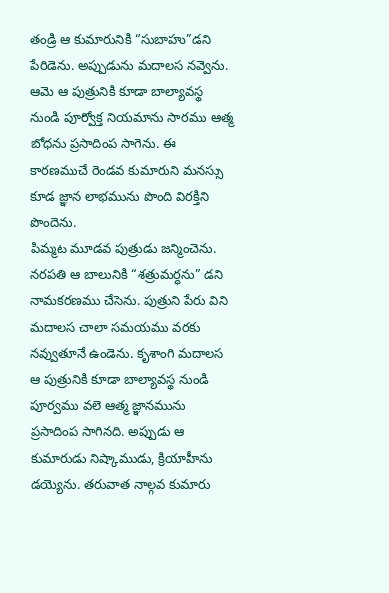తండ్రి ఆ కుమారునికి “సుబాహు”డని పేరిడెను. అప్పుడును మదాలస నవ్వెను. ఆమె ఆ పుత్రునికి కూడా బాల్యావస్థ నుండి పూర్వోక్త నియమాను సారము ఆత్మ బోధను ప్రసాదింప సాగెను. ఈ కారణముచే రెండవ కుమారుని మనస్సు కూడ జ్ఞాన లాభమును పొంది విరక్తిని పొందెను.
పిమ్మట మూడవ పుత్రుడు జన్మించెను. నరపతి ఆ బాలునికి “శత్రుమర్ధను” డని నామకరణము చేసెను. పుత్రుని పేరు విని మదాలస చాలా సమయము వరకు నవ్వుతూనే ఉండెను. కృశాంగి మదాలస ఆ పుత్రునికి కూడా బాల్యావస్థ నుండి పూర్వము వలె ఆత్మ జ్ఞానమును ప్రసాదింప సాగినది. అప్పుడు ఆ కుమారుడు నిష్కాముడు, క్రియాహీను డయ్యెను. తరువాత నాల్గవ కుమారు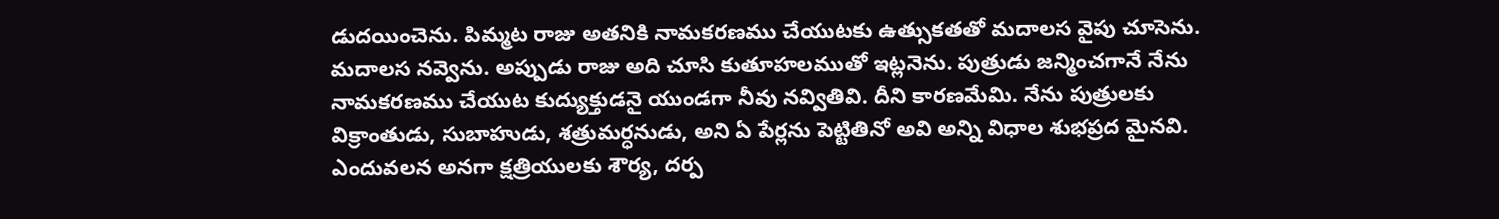డుదయించెను. పిమ్మట రాజు అతనికి నామకరణము చేయుటకు ఉత్సుకతతో మదాలస వైపు చూసెను. మదాలస నవ్వెను. అప్పుడు రాజు అది చూసి కుతూహలముతో ఇట్లనెను. పుత్రుడు జన్మించగానే నేను నామకరణము చేయుట కుద్యుక్తుడనై యుండగా నీవు నవ్వితివి. దీని కారణమేమి. నేను పుత్రులకు విక్రాంతుడు, సుబాహుడు, శత్రుమర్ధనుడు, అని ఏ పేర్లను పెట్టితినో అవి అన్ని విధాల శుభప్రద మైనవి.
ఎందువలన అనగా క్షత్రియులకు శౌర్య, దర్ప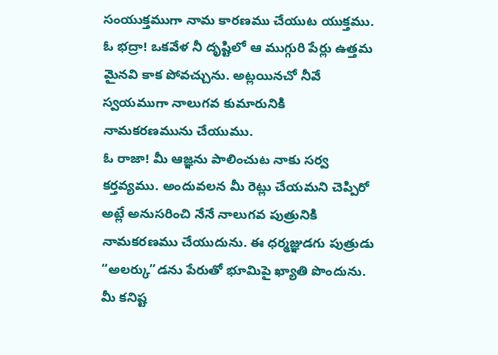సంయుక్తముగా నామ కారణము చేయుట యుక్తము. ఓ భద్రా! ఒకవేళ నీ దృష్టిలో ఆ ముగ్గురి పేర్లు ఉత్తమ మైనవి కాక పోవచ్చును. అట్లయినచో నీవే స్వయముగా నాలుగవ కుమారునికి నామకరణమును చేయుము.
ఓ రాజా! మీ ఆజ్ఞను పాలించుట నాకు సర్వ కర్తవ్యము. అందువలన మీ రెట్లు చేయమని చెప్పిరో అట్లే అనుసరించి నేనే నాలుగవ పుత్రునికి నామకరణము చేయుదును. ఈ ధర్మజ్ఞుడగు పుత్రుడు “అలర్కు”డను పేరుతో భూమిపై ఖ్యాతి పొందును. మీ కనిష్ట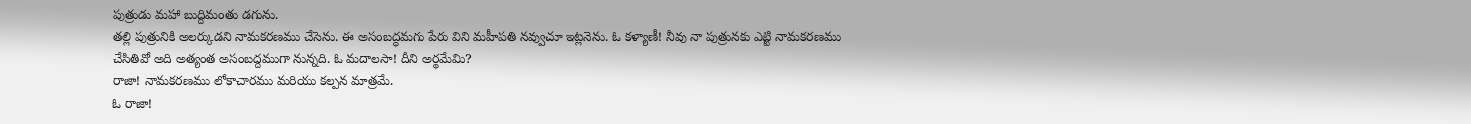పుత్రుడు మహా బుద్దిమంతు డగును.
తల్లి పుత్రునికి అలర్కుడని నామకరణము చేసెను. ఈ అసంబద్ధమగు పేరు విని మహీపతి నవ్వుచూ ఇట్లనెను. ఓ కళ్యాణీ! నీవు నా పుత్రునకు ఎట్టి నామకరణము చేసితివో అది అత్యంత అసంబద్దముగా నున్నది. ఓ మదాలసా! దీని అర్థమేమి?
రాజా! నామకరణము లోకాచారము మరియు కల్పన మాత్రమే.
ఓ రాజా!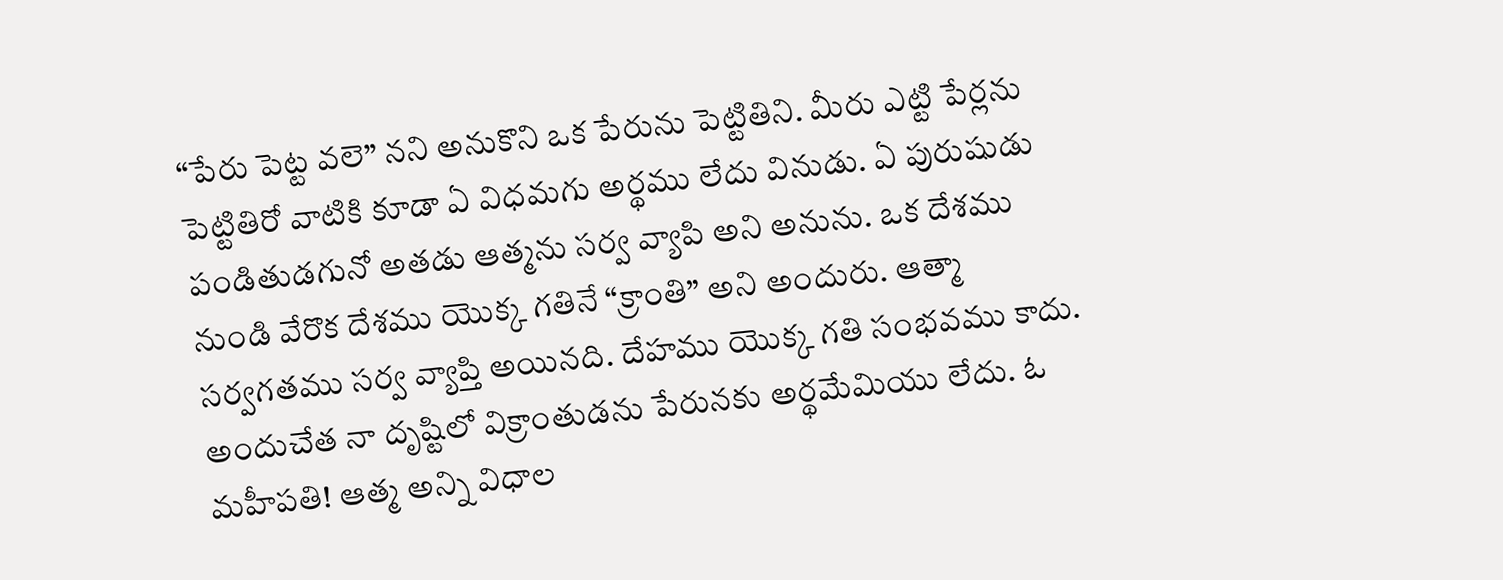“పేరు పెట్ట వలె” నని అనుకొని ఒక పేరును పెట్టితిని. మీరు ఎట్టి పేర్లను పెట్టితిరో వాటికి కూడా ఏ విధమగు అర్థము లేదు వినుడు. ఏ పురుషుడు పండితుడగునో అతడు ఆత్మను సర్వ వ్యాపి అని అనును. ఒక దేశము నుండి వేరొక దేశము యొక్క గతినే “క్రాంతి” అని అందురు. ఆత్మా సర్వగతము సర్వ వ్యాప్తి అయినది. దేహము యొక్క గతి సంభవము కాదు. అందుచేత నా దృష్టిలో విక్రాంతుడను పేరునకు అర్థమేమియు లేదు. ఓ మహీపతి! ఆత్మ అన్ని విధాల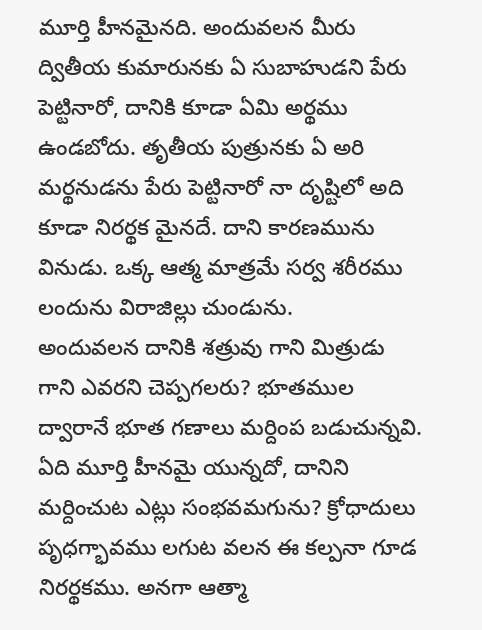మూర్తి హీనమైనది. అందువలన మీరు ద్వితీయ కుమారునకు ఏ సుబాహుడని పేరు పెట్టినారో, దానికి కూడా ఏమి అర్థము ఉండబోదు. తృతీయ పుత్రునకు ఏ అరి మర్థనుడను పేరు పెట్టినారో నా దృష్టిలో అది కూడా నిరర్థక మైనదే. దాని కారణమును వినుడు. ఒక్క ఆత్మ మాత్రమే సర్వ శరీరము లందును విరాజిల్లు చుండును.
అందువలన దానికి శత్రువు గాని మిత్రుడు గాని ఎవరని చెప్పగలరు? భూతముల ద్వారానే భూత గణాలు మర్దింప బడుచున్నవి. ఏది మూర్తి హీనమై యున్నదో, దానిని మర్దించుట ఎట్లు సంభవమగును? క్రోధాదులు పృధగ్భావము లగుట వలన ఈ కల్పనా గూడ నిరర్థకము. అనగా ఆత్మా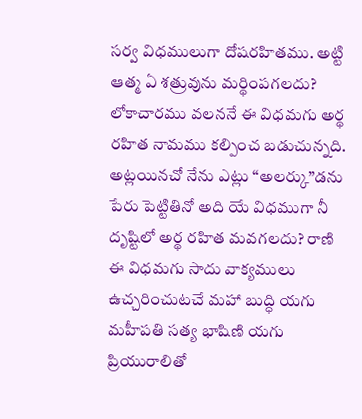సర్వ విధములుగా దోషరహితము. అట్టి ఆత్మ ఏ శత్రువును మర్థింపగలదు? లోకాచారము వలననే ఈ విధమగు అర్థ రహిత నామము కల్పించ బడుచున్నది. అట్లయినచో నేను ఎట్లు “అలర్కు”డను పేరు పెట్టితినో అది యే విధముగా నీ దృష్టిలో అర్థ రహిత మవగలదు? రాణి ఈ విధమగు సాదు వాక్యములు ఉచ్చరించుటచే మహా బుద్ధి యగు మహీపతి సత్య భాషిణి యగు ప్రియురాలితో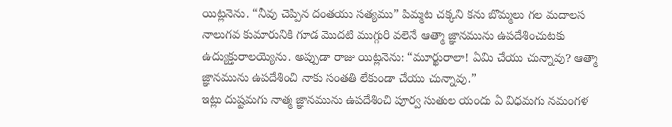యిట్లనెను. “నీవు చెప్పిన దంతయు సత్యము” పిమ్మట చక్కని కను బొమ్మలు గల మదాలస నాలుగవ కుమారునికి గూడ మొదటి ముగ్గురి వలెనే ఆత్మా జ్ఞానమును ఉపదేశించుటకు ఉద్యుక్తురాలయ్యెను. అప్పుడా రాజు యిట్లనెను: “మూర్ఖురాలా! ఏమి చేయు చున్నావు? ఆత్మా జ్ఞానమును ఉపదేశించి నాకు సంతతి లేకుండా చేయు చున్నావు.”
ఇట్లు దుష్టమగు నాత్మ జ్ఞానమును ఉపదేశించి పూర్వ సుతుల యందు ఏ విధమగు నమంగళ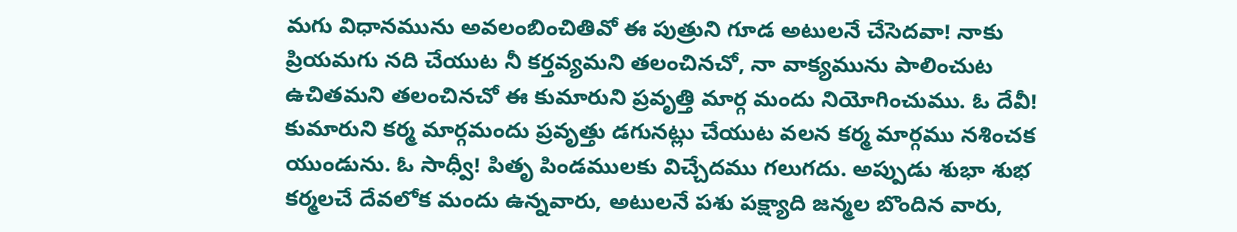మగు విధానమును అవలంబించితివో ఈ పుత్రుని గూడ అటులనే చేసెదవా! నాకు ప్రియమగు నది చేయుట నీ కర్తవ్యమని తలంచినచో, నా వాక్యమును పాలించుట ఉచితమని తలంచినచో ఈ కుమారుని ప్రవృత్తి మార్గ మందు నియోగించుము. ఓ దేవీ! కుమారుని కర్మ మార్గమందు ప్రవృత్తు డగునట్లు చేయుట వలన కర్మ మార్గము నశించక యుండును. ఓ సాధ్వీ! పితృ పిండములకు విచ్చేదము గలుగదు. అప్పుడు శుభా శుభ కర్మలచే దేవలోక మందు ఉన్నవారు, అటులనే పశు పక్ష్యాది జన్మల బొందిన వారు,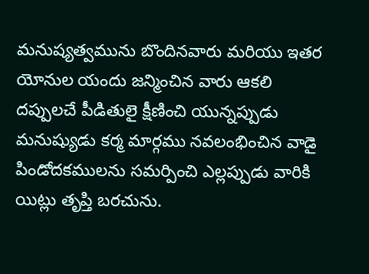మనుష్యత్వమును బొందినవారు మరియు ఇతర యోనుల యందు జన్మించిన వారు ఆకలి దప్పులచే పీడితులై క్షీణించి యున్నప్పుడు మనుష్యుడు కర్మ మార్గము నవలంభించిన వాడై పిండోదకములను సమర్పించి ఎల్లప్పుడు వారికి యిట్లు తృప్తి బరచును.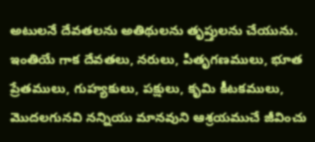అటులనే దేవతలను అతిథులను తృప్తులను చేయును.
ఇంతియే గాక దేవతలు, నరులు, పితృగణములు, భూత ప్రేతములు, గుహ్యకులు, పక్షులు, కృమి కీటకములు, మొదలగునవి నన్నియు మానవుని ఆశ్రయముచే జీవించు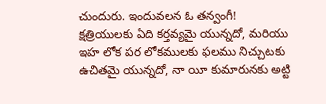చుందురు. ఇందువలన ఓ తన్వంగీ! క్షత్రియులకు ఏది కర్తవ్యమై యున్నదో, మరియు ఇహ లోక పర లోకములకు ఫలము నిచ్చుటకు ఉచితమై యున్నదో, నా యీ కుమారునకు అట్టి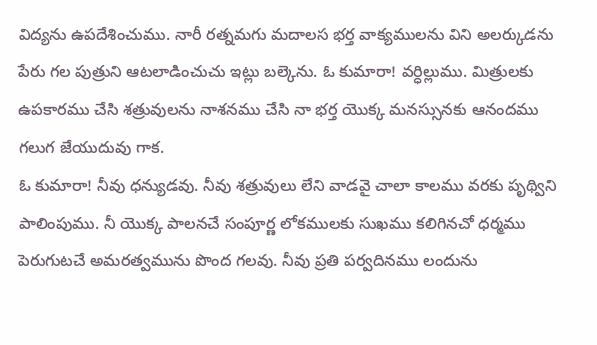విద్యను ఉపదేశించుము. నారీ రత్నమగు మదాలస భర్త వాక్యములను విని అలర్కుడను పేరు గల పుత్రుని ఆటలాడించుచు ఇట్లు బల్కెను. ఓ కుమారా! వర్ధిల్లుము. మిత్రులకు ఉపకారము చేసి శత్రువులను నాశనము చేసి నా భర్త యొక్క మనస్సునకు ఆనందము గలుగ జేయుదువు గాక.
ఓ కుమారా! నీవు ధన్యుడవు. నీవు శత్రువులు లేని వాడవై చాలా కాలము వరకు పృథ్విని పాలింపుము. నీ యొక్క పాలనచే సంపూర్ణ లోకములకు సుఖము కలిగినచో ధర్మము పెరుగుటచే అమరత్వమును పొంద గలవు. నీవు ప్రతి పర్వదినము లందును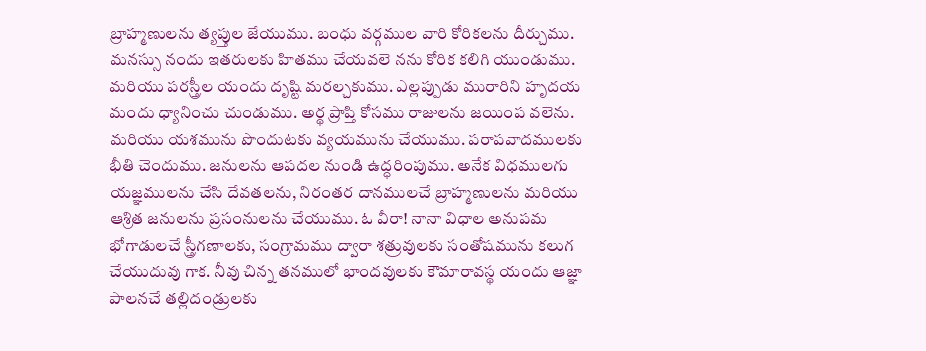బ్రాహ్మణులను త్యప్తుల జేయుము. బంధు వర్గముల వారి కోరికలను దీర్చుము. మనస్సు నందు ఇతరులకు హితము చేయవలె నను కోరిక కలిగి యుండుము. మరియు పరస్త్రీల యందు దృష్టి మరల్చకుము. ఎల్లప్పుడు మురారిని హృదయ మందు ధ్యానించు చుండుము. అర్థ ప్రాప్తి కోసము రాజులను జయింప వలెను. మరియు యశమును పొందుటకు వ్యయమును చేయుము. పరాపవాదములకు భీతి చెందుము. జనులను ఆపదల నుండి ఉద్ధరింపుము. అనేక విధములగు యజ్ఞములను చేసి దేవతలను, నిరంతర దానములచే బ్రాహ్మణులను మరియు ఆశ్రిత జనులను ప్రసంనులను చేయుము. ఓ వీరా! నానా విధాల అనుపమ భోగాడులచే స్త్రీగణాలకు, సంగ్రామము ద్వారా శత్రువులకు సంతోషమును కలుగ చేయుదువు గాక. నీవు చిన్న తనములో భాందవులకు కౌమారావస్థ యందు ఆజ్ఞా పాలనచే తల్లిదండ్రులకు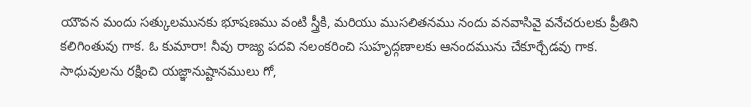యౌవన మందు సత్కులమునకు భూషణము వంటి స్త్రీకి, మరియు ముసలితనము నందు వనవాసివై వనేచరులకు ప్రీతిని కలిగింతువు గాక. ఓ కుమారా! నీవు రాజ్య పదవి నలంకరించి సుహృద్గణాలకు ఆనందమును చేకూర్చేడవు గాక. సాధువులను రక్షించి యజ్ఞానుష్టానములు గో,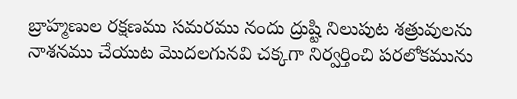బ్రాహ్మణుల రక్షణము సమరము నందు ద్రుష్టి నిలుపుట శత్రువులను నాశనము చేయుట మొదలగునవి చక్కగా నిర్వర్తించి పరలోకమును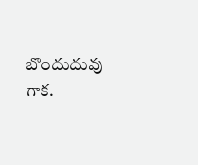బొందుదువు గాక.